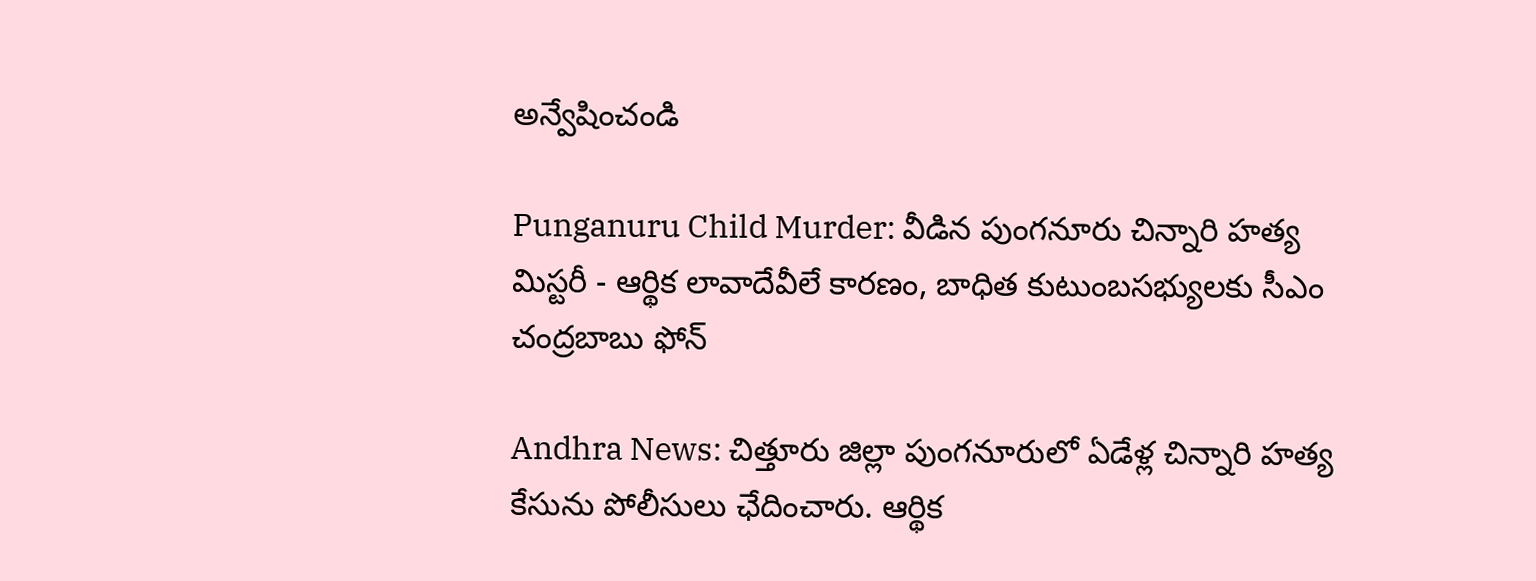అన్వేషించండి

Punganuru Child Murder: వీడిన పుంగనూరు చిన్నారి హత్య మిస్టరీ - ఆర్థిక లావాదేవీలే కారణం, బాధిత కుటుంబసభ్యులకు సీఎం చంద్రబాబు ఫోన్

Andhra News: చిత్తూరు జిల్లా పుంగనూరులో ఏడేళ్ల చిన్నారి హత్య కేసును పోలీసులు ఛేదించారు. ఆర్థిక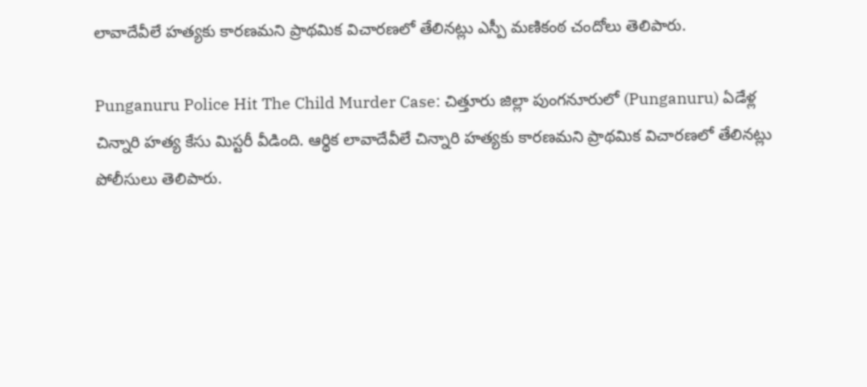లావాదేవీలే హత్యకు కారణమని ప్రాథమిక విచారణలో తేలినట్లు ఎస్పీ మణికంఠ చందోలు తెలిపారు.

Punganuru Police Hit The Child Murder Case: చిత్తూరు జిల్లా పుంగనూరులో (Punganuru) ఏడేళ్ల చిన్నారి హత్య కేసు మిస్టరీ వీడింది. ఆర్థిక లావాదేవీలే చిన్నారి హత్యకు కారణమని ప్రాథమిక విచారణలో తేలినట్లు పోలీసులు తెలిపారు.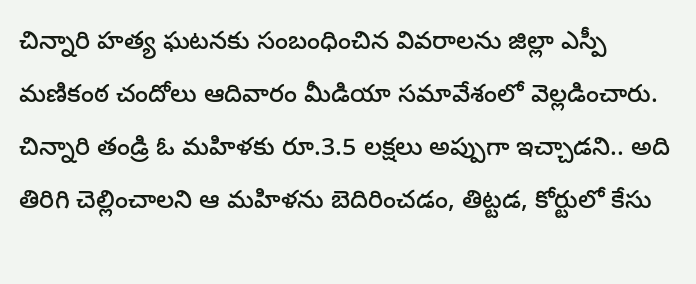చిన్నారి హత్య ఘటనకు సంబంధించిన వివరాలను జిల్లా ఎస్పీ మణికంఠ చందోలు ఆదివారం మీడియా సమావేశంలో వెల్లడించారు. చిన్నారి తండ్రి ఓ మహిళకు రూ.3.5 లక్షలు అప్పుగా ఇచ్చాడని.. అది తిరిగి చెల్లించాలని ఆ మహిళను బెదిరించడం, తిట్టడ, కోర్టులో కేసు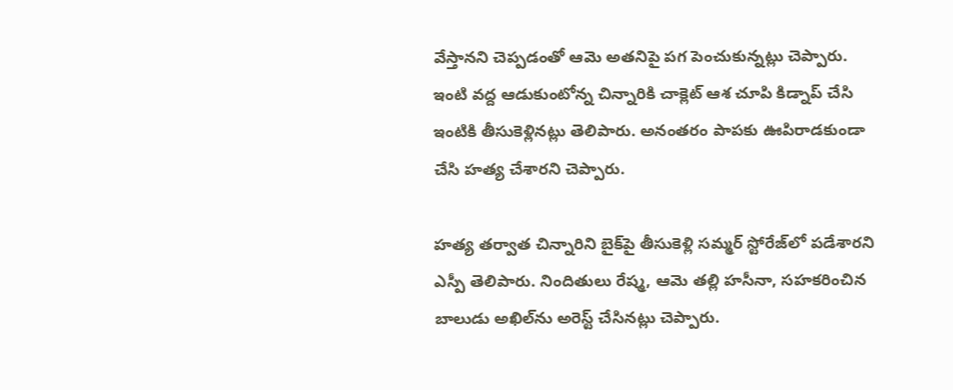వేస్తానని చెప్పడంతో ఆమె అతనిపై పగ పెంచుకున్నట్లు చెప్పారు. ఇంటి వద్ద ఆడుకుంటోన్న చిన్నారికి చాక్లెట్ ఆశ చూపి కిడ్నాప్ చేసి ఇంటికి తీసుకెళ్లినట్లు తెలిపారు. అనంతరం పాపకు ఊపిరాడకుండా చేసి హత్య చేశారని చెప్పారు.

హత్య తర్వాత చిన్నారిని బైక్‌పై తీసుకెళ్లి సమ్మర్ స్టోరేజ్‌లో పడేశారని ఎస్పీ తెలిపారు. నిందితులు రేష్మ, ఆమె తల్లి హసీనా, సహకరించిన బాలుడు అఖిల్‌ను అరెస్ట్ చేసినట్లు చెప్పారు.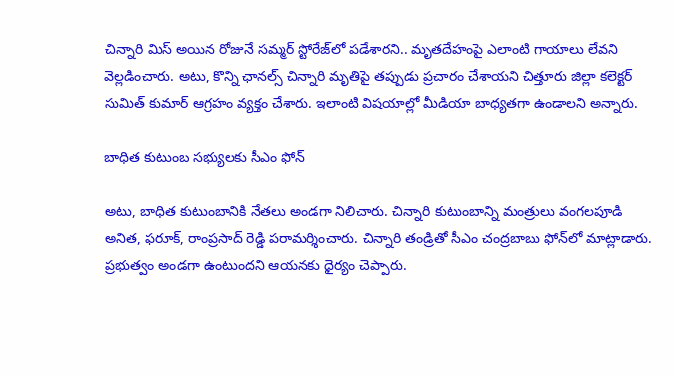చిన్నారి మిస్ అయిన రోజునే సమ్మర్ స్టోరేజ్‌లో పడేశారని.. మృతదేహంపై ఎలాంటి గాయాలు లేవని వెల్లడించారు. అటు, కొన్ని ఛానల్స్ చిన్నారి మృతిపై తప్పుడు ప్రచారం చేశాయని చిత్తూరు జిల్లా కలెక్టర్ సుమిత్ కుమార్ ఆగ్రహం వ్యక్తం చేశారు. ఇలాంటి విషయాల్లో మీడియా బాధ్యతగా ఉండాలని అన్నారు.

బాధిత కుటుంబ సభ్యులకు సీఎం ఫోన్

అటు, బాధిత కుటుంబానికి నేతలు అండగా నిలిచారు. చిన్నారి కుటుంబాన్ని మంత్రులు వంగలపూడి అనిత, ఫరూక్, రాంప్రసాద్ రెడ్డి పరామర్శించారు. చిన్నారి తండ్రితో సీఎం చంద్రబాబు ఫోన్‌లో మాట్లాడారు. ప్రభుత్వం అండగా ఉంటుందని ఆయనకు ధైర్యం చెప్పారు.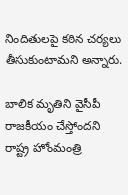నిందితులపై కఠిన చర్యలు తీసుకుంటామని అన్నారు.

బాలిక మృతిని వైసీపీ రాజకీయం చేస్తోందని రాష్ట్ర హోంమంత్రి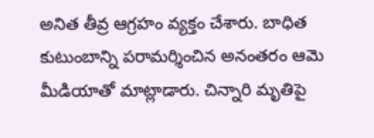అనిత తీవ్ర ఆగ్రహం వ్యక్తం చేశారు. బాధిత కుటుంబాన్ని పరామర్శించిన అనంతరం ఆమె మీడియాతో మాట్లాడారు. చిన్నారి మృతిపై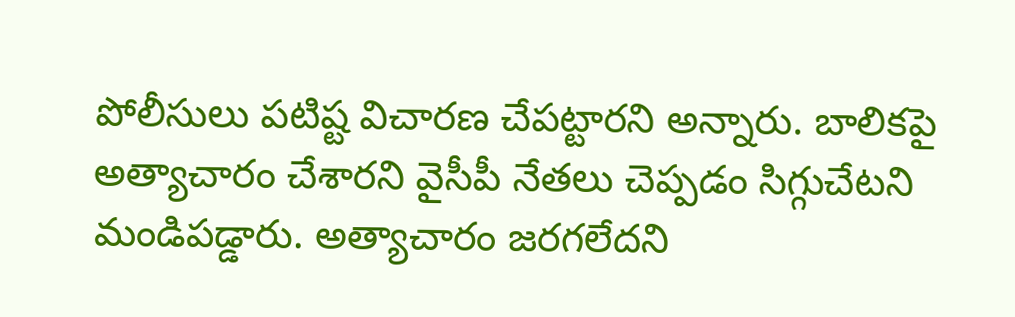పోలీసులు పటిష్ట విచారణ చేపట్టారని అన్నారు. బాలికపై అత్యాచారం చేశారని వైసీపీ నేతలు చెప్పడం సిగ్గుచేటని మండిపడ్డారు. అత్యాచారం జరగలేదని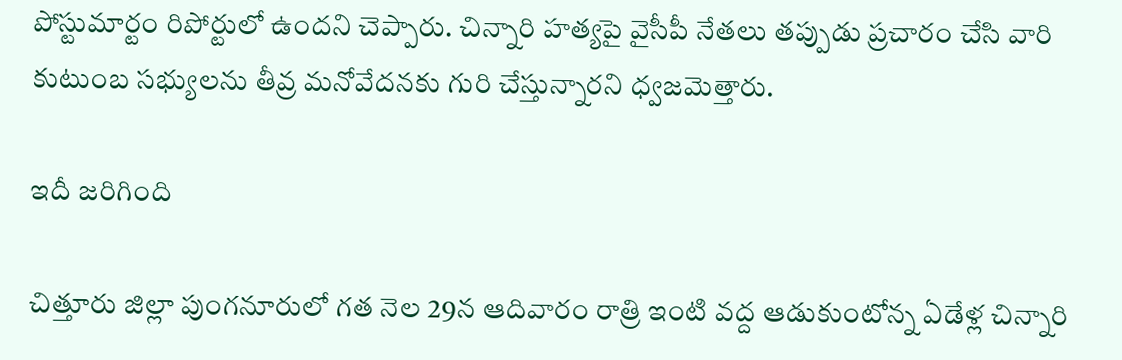పోస్టుమార్టం రిపోర్టులో ఉందని చెప్పారు. చిన్నారి హత్యపై వైసీపీ నేతలు తప్పుడు ప్రచారం చేసి వారి కుటుంబ సభ్యులను తీవ్ర మనోవేదనకు గురి చేస్తున్నారని ధ్వజమెత్తారు.

ఇదీ జరిగింది

చిత్తూరు జిల్లా పుంగనూరులో గత నెల 29న ఆదివారం రాత్రి ఇంటి వద్ద ఆడుకుంటోన్న ఏడేళ్ల చిన్నారి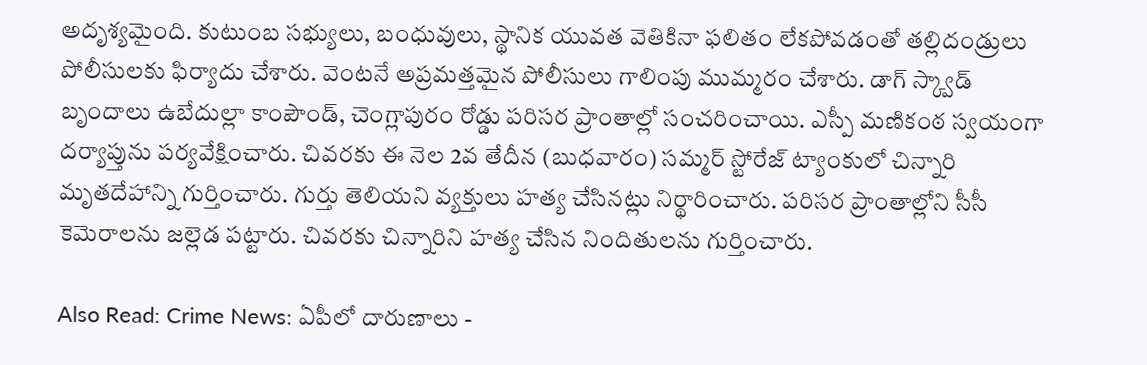అదృశ్యమైంది. కుటుంబ సభ్యులు, బంధువులు, స్థానిక యువత వెతికినా ఫలితం లేకపోవడంతో తల్లిదండ్రులు పోలీసులకు ఫిర్యాదు చేశారు. వెంటనే అప్రమత్తమైన పోలీసులు గాలింపు ముమ్మరం చేశారు. డాగ్ స్క్వాడ్ బృందాలు ఉబేదుల్లా కాంపౌండ్, చెంగ్లాపురం రోడ్డు పరిసర ప్రాంతాల్లో సంచరించాయి. ఎస్పీ మణికంఠ స్వయంగా దర్యాప్తును పర్యవేక్షించారు. చివరకు ఈ నెల 2వ తేదీన (బుధవారం) సమ్మర్ స్టోరేజ్ ట్యాంకులో చిన్నారి మృతదేహాన్ని గుర్తించారు. గుర్తు తెలియని వ్యక్తులు హత్య చేసినట్లు నిర్థారించారు. పరిసర ప్రాంతాల్లోని సీసీ కెమెరాలను జల్లెడ పట్టారు. చివరకు చిన్నారిని హత్య చేసిన నిందితులను గుర్తించారు.

Also Read: Crime News: ఏపీలో దారుణాలు -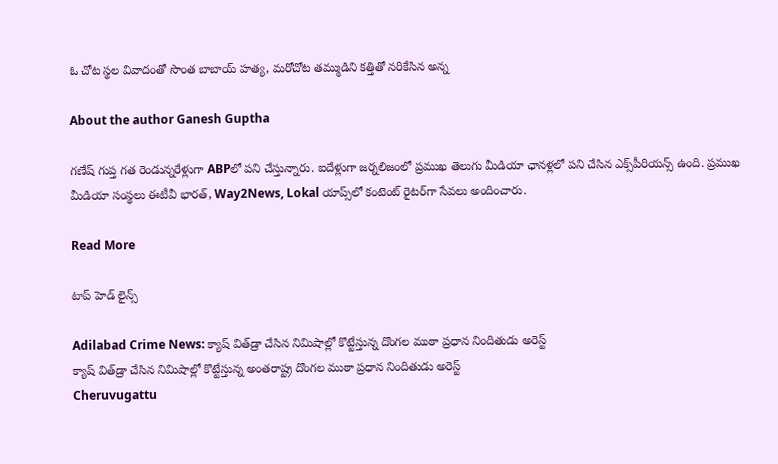ఓ చోట స్థల వివాదంతో సొంత బాబాయ్ హత్య, మరోచోట తమ్ముడిని కత్తితో నరికేసిన అన్న

About the author Ganesh Guptha

గణేష్ గుప్త గత రెండున్నరేళ్లుగా ABPలో పని చేస్తున్నారు. ఐదేళ్లుగా జర్నలిజంలో ప్రముఖ తెలుగు మీడియా ఛానళ్లలో పని చేసిన ఎక్స్‌పీరియన్స్ ఉంది. ప్రముఖ మీడియా సంస్థలు ఈటీవీ భారత్, Way2News, Lokal యాప్స్‌లో కంటెంట్ రైటర్‌గా సేవలు అందించారు.

Read More

టాప్ హెడ్ లైన్స్

Adilabad Crime News: క్యాష్ విత్‌డ్రా చేసిన నిమిషాల్లో కొట్టేస్తున్న దొంగల ముఠా ప్రధాన నిందితుడు అరెస్ట్
క్యాష్ విత్‌డ్రా చేసిన నిమిషాల్లో కొట్టేస్తున్న అంతరాష్ట్ర దొంగల ముఠా ప్రధాన నిందితుడు అరెస్ట్
Cheruvugattu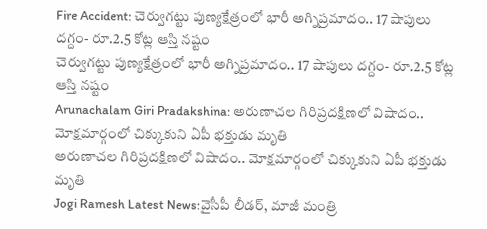Fire Accident: చెర్వుగట్టు పుణ్యక్షేత్రంలో భారీ అగ్నిప్రమాదం.. 17 షాపులు దగ్దం- రూ.2.5 కోట్ల ఆస్తి నష్టం
చెర్వుగట్టు పుణ్యక్షేత్రంలో భారీ అగ్నిప్రమాదం.. 17 షాపులు దగ్దం- రూ.2.5 కోట్ల ఆస్తి నష్టం
Arunachalam Giri Pradakshina: అరుణాచల గిరిప్రదక్షిణలో విషాదం.. మోక్షమార్గంలో చిక్కుకుని ఏపీ భక్తుడు మృతి
అరుణాచల గిరిప్రదక్షిణలో విషాదం.. మోక్షమార్గంలో చిక్కుకుని ఏపీ భక్తుడు మృతి
Jogi Ramesh Latest News:వైసీపీ లీడర్‌, మాజీ మంత్రి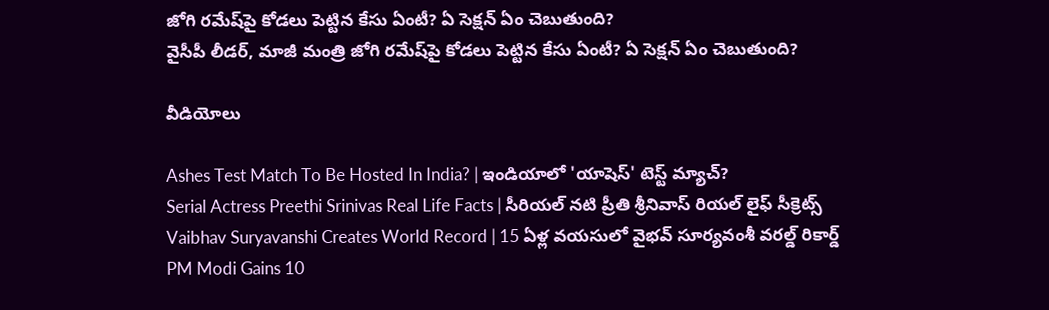జోగి రమేష్‌పై కోడలు పెట్టిన కేసు ఏంటీ? ఏ సెక్షన్ ఏం చెబుతుంది?
వైసీపీ లీడర్‌, మాజీ మంత్రి జోగి రమేష్‌పై కోడలు పెట్టిన కేసు ఏంటీ? ఏ సెక్షన్ ఏం చెబుతుంది?

వీడియోలు

Ashes Test Match To Be Hosted In India? | ఇండియాలో 'యాషెస్' టెస్ట్ మ్యాచ్?
Serial Actress Preethi Srinivas Real Life Facts | సీరియల్ నటి ప్రీతి శ్రీనివాస్ రియల్ లైఫ్ సీక్రెట్స్
Vaibhav Suryavanshi Creates World Record | 15 ఏళ్ల వయసులో వైభవ్ సూర్యవంశీ వరల్డ్ రికార్డ్
PM Modi Gains 10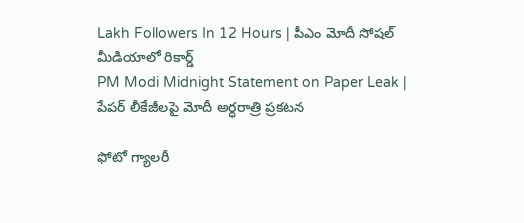Lakh Followers In 12 Hours | పీఎం మోదీ సోషల్ మీడియాలో రికార్డ్
PM Modi Midnight Statement on Paper Leak | పేపర్ లీకేజీలపై మోదీ అర్ధరాత్రి ప్రకటన

ఫోటో గ్యాలరీ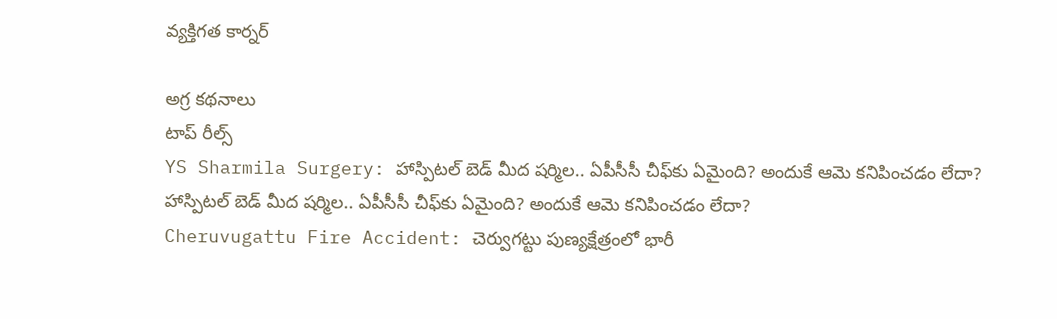వ్యక్తిగత కార్నర్

అగ్ర కథనాలు
టాప్ రీల్స్
YS Sharmila Surgery: హాస్పిటల్ బెడ్ మీద షర్మిల.. ఏపీసీసీ చీఫ్‌కు ఏమైంది? అందుకే ఆమె కనిపించడం లేదా?
హాస్పిటల్ బెడ్ మీద షర్మిల.. ఏపీసీసీ చీఫ్‌కు ఏమైంది? అందుకే ఆమె కనిపించడం లేదా?
Cheruvugattu Fire Accident: చెర్వుగట్టు పుణ్యక్షేత్రంలో భారీ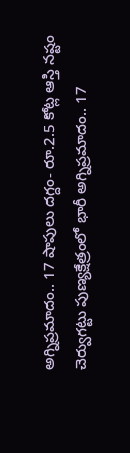అగ్నిప్రమాదం.. 17 షాపులు దగ్దం- రూ.2.5 కోట్ల ఆస్తి నష్టం
చెర్వుగట్టు పుణ్యక్షేత్రంలో భారీ అగ్నిప్రమాదం.. 17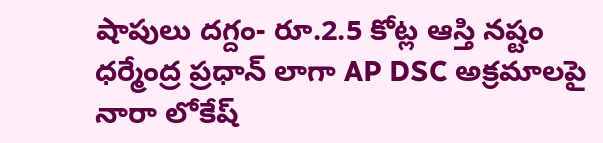షాపులు దగ్దం- రూ.2.5 కోట్ల ఆస్తి నష్టం
ధర్మేంద్ర ప్రధాన్ లాగా AP DSC అక్రమాలపై నారా లోకేష్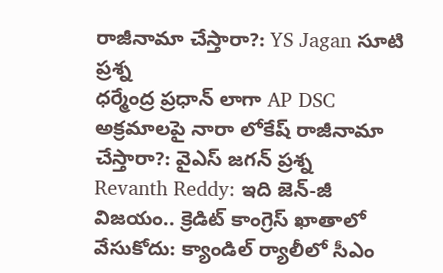రాజీనామా చేస్తారా?: YS Jagan సూటి ప్రశ్న
ధర్మేంద్ర ప్రధాన్ లాగా AP DSC అక్రమాలపై నారా లోకేష్ రాజీనామా చేస్తారా?: వైఎస్ జగన్ ప్రశ్న
Revanth Reddy: ఇది జెన్-జీ విజయం.. క్రెడిట్ కాంగ్రెస్ ఖాతాలో వేసుకోదు: క్యాండిల్ ర్యాలీలో సీఎం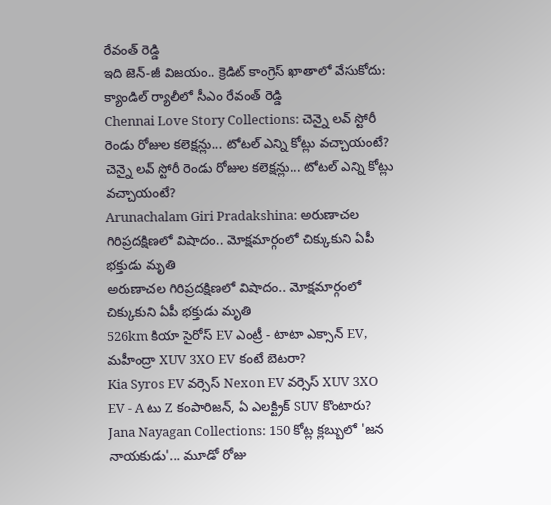రేవంత్ రెడ్డి
ఇది జెన్-జీ విజయం.. క్రెడిట్ కాంగ్రెస్ ఖాతాలో వేసుకోదు: క్యాండిల్ ర్యాలీలో సీఎం రేవంత్ రెడ్డి
Chennai Love Story Collections: చెన్నై లవ్ స్టోరీ రెండు రోజుల కలెక్షన్లు... టోటల్ ఎన్ని కోట్లు వచ్చాయంటే?
చెన్నై లవ్ స్టోరీ రెండు రోజుల కలెక్షన్లు... టోటల్ ఎన్ని కోట్లు వచ్చాయంటే?
Arunachalam Giri Pradakshina: అరుణాచల గిరిప్రదక్షిణలో విషాదం.. మోక్షమార్గంలో చిక్కుకుని ఏపీ భక్తుడు మృతి
అరుణాచల గిరిప్రదక్షిణలో విషాదం.. మోక్షమార్గంలో చిక్కుకుని ఏపీ భక్తుడు మృతి
526km కియా సైరోస్‌ EV ఎంట్రీ - టాటా ఎక్సాన్‌ EV, మహీంద్రా XUV 3XO EV కంటే బెటరా?
Kia Syros EV వర్సెస్‌ Nexon EV వర్సెస్‌ XUV 3XO EV - A టు Z కంపారిజన్‌, ఏ ఎలక్ట్రిక్‌ SUV కొంటారు?
Jana Nayagan Collections: 150 కోట్ల క్లబ్బులో 'జన నాయకుడు'... మూడో రోజు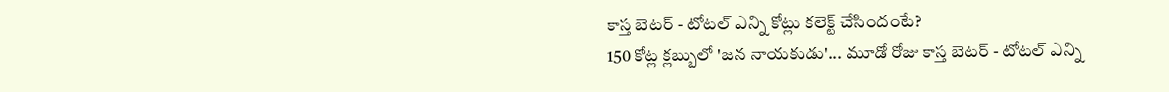కాస్త బెటర్ - టోటల్ ఎన్ని కోట్లు కలెక్ట్ చేసిందంటే?
150 కోట్ల క్లబ్బులో 'జన నాయకుడు'... మూడో రోజు కాస్త బెటర్ - టోటల్ ఎన్ని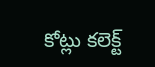కోట్లు కలెక్ట్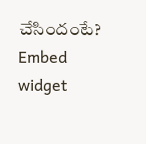చేసిందంటే?
Embed widget